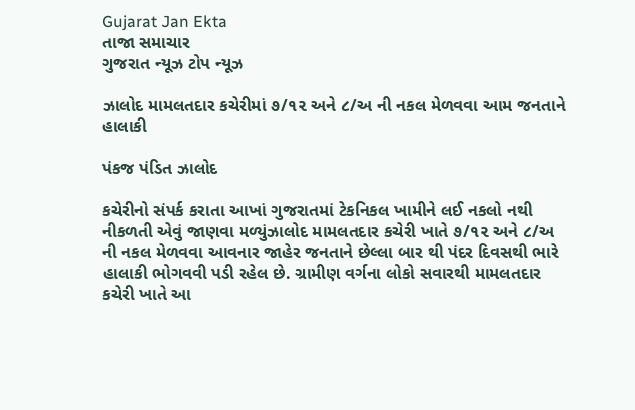Gujarat Jan Ekta
તાજા સમાચાર
ગુજરાત ન્યૂઝ ટોપ ન્યૂઝ

ઝાલોદ મામલતદાર કચેરીમાં ૭/૧૨ અને ૮/અ ની નકલ મેળવવા આમ જનતાને હાલાકી

પંકજ પંડિત ઝાલોદ

કચેરીનો સંપર્ક કરાતા આખાં ગુજરાતમાં ટેકનિકલ ખામીને લઈ નકલો નથી નીકળતી એવું જાણવા મળ્યુંઝાલોદ મામલતદાર કચેરી ખાતે ૭/૧૨ અને ૮/અ ની નકલ મેળવવા આવનાર જાહેર જનતાને છેલ્લા બાર થી પંદર દિવસથી ભારે હાલાકી ભોગવવી પડી રહેલ છે. ગ્રામીણ વર્ગના લોકો સવારથી મામલતદાર કચેરી ખાતે આ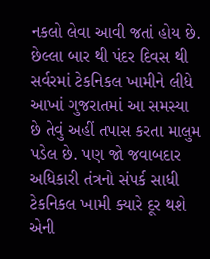નકલો લેવા આવી જતાં હોય છે. છેલ્લા બાર થી પંદર દિવસ થી સર્વરમાં ટેકનિકલ ખામીને લીધે આખાં ગુજરાતમાં આ સમસ્યા છે તેવું અહીં તપાસ કરતા માલુમ પડેલ છે. પણ જો જવાબદાર અધિકારી તંત્રનો સંપર્ક સાધી ટેકનિકલ ખામી ક્યારે દૂર થશે એની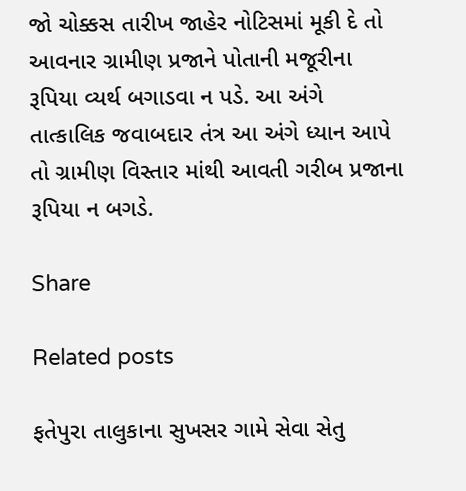જો ચોક્કસ તારીખ જાહેર નોટિસમાં મૂકી દે તો આવનાર ગ્રામીણ પ્રજાને પોતાની મજૂરીના રૂપિયા વ્યર્થ બગાડવા ન પડે. આ અંગે તાત્કાલિક જવાબદાર તંત્ર આ અંગે ધ્યાન આપે તો ગ્રામીણ વિસ્તાર માંથી આવતી ગરીબ પ્રજાના રૂપિયા ન બગડે.

Share

Related posts

ફતેપુરા તાલુકાના સુખસર ગામે સેવા સેતુ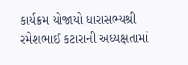કાર્યક્રમ યોજાયો ધારાસભ્યશ્રી રમેશભાઈ કટારાની અધ્યક્ષતામાં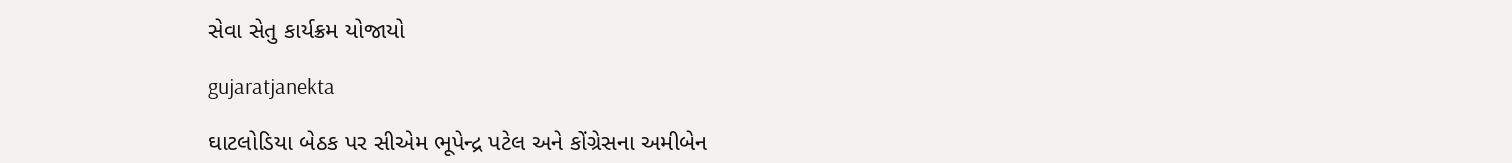સેવા સેતુ કાર્યક્રમ યોજાયો

gujaratjanekta

ઘાટલોડિયા બેઠક પર સીએમ ભૂપેન્દ્ર પટેલ અને કોંગ્રેસના અમીબેન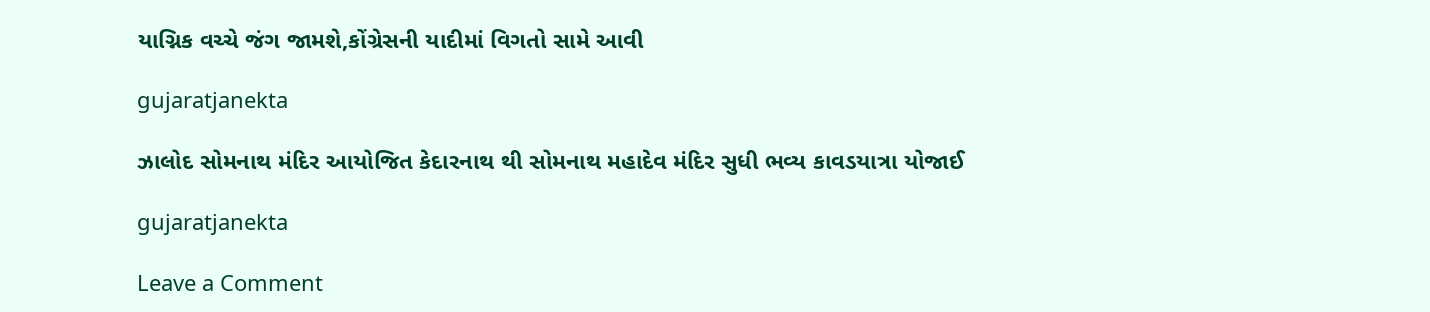યાગ્નિક વચ્ચે જંગ જામશે,કોંગ્રેસની યાદીમાં વિગતો સામે આવી

gujaratjanekta

ઝાલોદ સોમનાથ મંદિર આયોજિત કેદારનાથ થી સોમનાથ મહાદેવ મંદિર સુધી ભવ્ય કાવડયાત્રા યોજાઈ

gujaratjanekta

Leave a Comment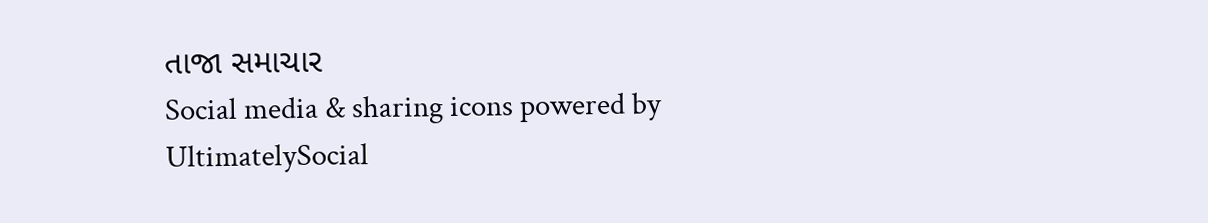તાજા સમાચાર
Social media & sharing icons powered by UltimatelySocial